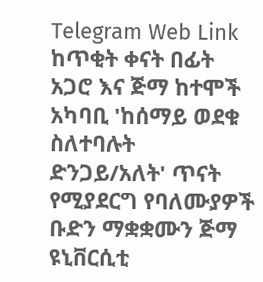Telegram Web Link
ከጥቂት ቀናት በፊት አጋሮ እና ጅማ ከተሞች አካባቢ 'ከሰማይ ወደቁ ስለተባሉት ድንጋይ/አለት' ጥናት የሚያደርግ የባለሙያዎች ቡድን ማቋቋሙን ጅማ ዩኒቨርሲቲ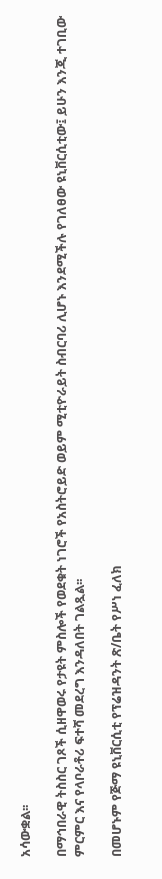አሳውቋል፡፡

በማኅበራዊ ትስስር ገጾች ሲዘዋወሩ የታዩት ምስሎች የወደቁት ነገሮች የአስትሮይድ ወይም ሚቲዮራይት ስብርባሪ ሊሆኑ እንደሚችሉ የገለፀው ዩኒቨርሲቲው፤ ይሁን እንጂ ተገቢው ምርምር እና የላቦራቶሪ ፍተሻ መደረግ እንዳለበት ገልጿል፡፡

በመሆኑም የጅማ ዩኒቨርሲቲ የፕሬዝዳንት ጽ/ቤት የሥነ ፈለክ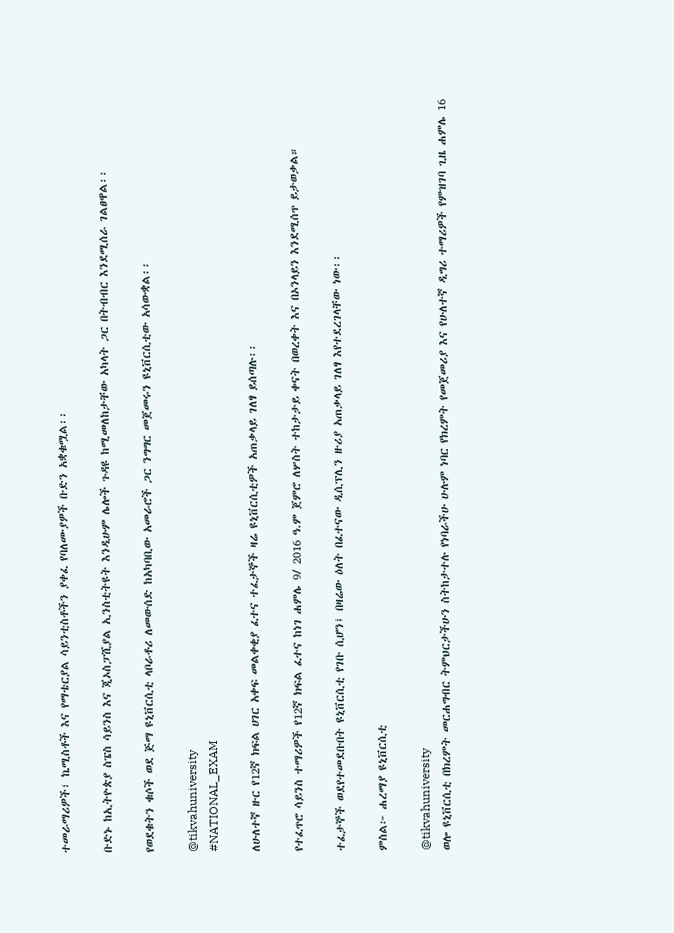ተመራማሪዎች፣ ኬሚስቶች እና የማቴርያል ሳይንቲስቶችን ያቀፈ የባለሙያዎች ቡድን አቋቁሟል፡፡

ቡድኑ ከኢትዮጵያ ስፔስ ሳይንስ እና ጂኦስፓሺያል ኢንስቲትዩት እንዲሁም ሌሎች ጉዳዩ ከሚመለከታቸው አካላት ጋር በትብብር እንደሚሰራ ገልፀዋል፡፡

የወደቁትን ቁሶች ወደ ጅማ ዩኒቨርሲቲ ላቦራቶሪ ለመውሰድ ከአካባቢው አመራሮች ጋር ንግግር መጀመሩን ዩኒቨርሲቲው አሳውቋል፡፡

@tikvahuniversity
#NATIONAL_EXAM

ለሁለተኛ ዙር የ12ኛ ክፍል ሀገር አቀፍ መልቀቂያ ፈተና ተፈታኞች ዛሬ ዩኒቨርሲቲዎች አጠቃላይ ገለፃ ይሰጣሉ፡፡

የተፈጥሮ ሳይንስ ተማሪዎች የ12ኛ ክፍል ፈተና ከነገ ሐምሌ 9/ 2016 ዓ.ም ጀምሮ ለሦስት ተከታታይ ቀናት በወረቀት እና በኦንላይን እንደሚሰጥ ይታወቃል።

ተፈታኞች ወደየተመደቡበት ዩኒቨርሲቲ የገቡ ሲሆን፤ በዛሬው ዕለት በፈተናው ዲሲፕሊን ዙሪያ አጠቃላይ ገለፃ እየተደረገላቸው ነው፡፡

ምስል፦ ሐረማያ ዩኒቨርሲቲ

@tikvahuniversity
ወሎ ዩኒቨርሲቲ በክረምት መርሐግብር ትምህርታችሁን ስትከታተሉ የነባራችሁ ሁሉም ነባር የክረምት የመጀመሪያ እና የሁለተኛ ዲግሪ ተማሪዎች የምዝገባ ጊዜ ሐምሌ 16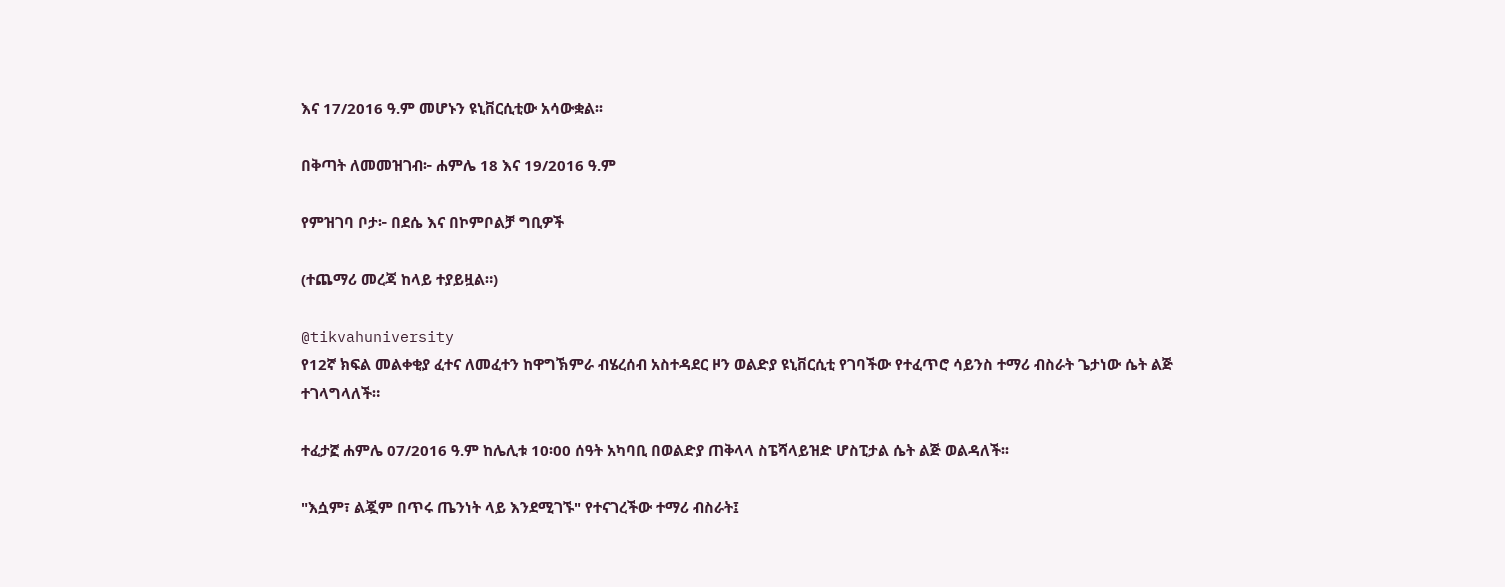እና 17/2016 ዓ.ም መሆኑን ዩኒቨርሲቲው አሳውቋል፡፡

በቅጣት ለመመዝገብ፦ ሐምሌ 18 እና 19/2016 ዓ.ም

የምዝገባ ቦታ፦ በደሴ እና በኮምቦልቻ ግቢዎች

(ተጨማሪ መረጃ ከላይ ተያይዟል።)

@tikvahuniversity
የ12ኛ ክፍል መልቀቂያ ፈተና ለመፈተን ከዋግኽምራ ብሄረሰብ አስተዳደር ዞን ወልድያ ዩኒቨርሲቲ የገባችው የተፈጥሮ ሳይንስ ተማሪ ብስራት ጌታነው ሴት ልጅ ተገላግላለች።

ተፈታኟ ሐምሌ 07/2016 ዓ.ም ከሌሊቱ 10፡00 ሰዓት አካባቢ በወልድያ ጠቅላላ ስፔሻላይዝድ ሆስፒታል ሴት ልጅ ወልዳለች፡፡

"እሷም፣ ልጇም በጥሩ ጤንነት ላይ እንደሚገኙ" የተናገረችው ተማሪ ብስራት፤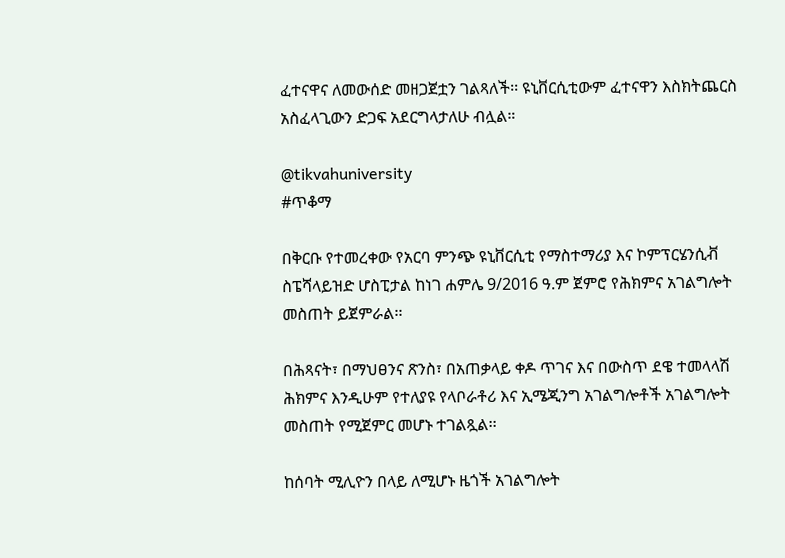ፈተናዋና ለመውሰድ መዘጋጀቷን ገልጻለች፡፡ ዩኒቨርሲቲውም ፈተናዋን እስክትጨርስ አስፈላጊውን ድጋፍ አደርግላታለሁ ብሏል።

@tikvahuniversity
#ጥቆማ

በቅርቡ የተመረቀው የአርባ ምንጭ ዩኒቨርሲቲ የማስተማሪያ እና ኮምፕርሄንሲቭ ስፔሻላይዝድ ሆስፒታል ከነገ ሐምሌ 9/2016 ዓ.ም ጀምሮ የሕክምና አገልግሎት መስጠት ይጀምራል፡፡

በሕጻናት፣ በማህፀንና ጽንስ፣ በአጠቃላይ ቀዶ ጥገና እና በውስጥ ደዌ ተመላላሽ ሕክምና እንዲሁም የተለያዩ የላቦራቶሪ እና ኢሜጂንግ አገልግሎቶች አገልግሎት መስጠት የሚጀምር መሆኑ ተገልጿል፡፡

ከሰባት ሚሊዮን በላይ ለሚሆኑ ዜጎች አገልግሎት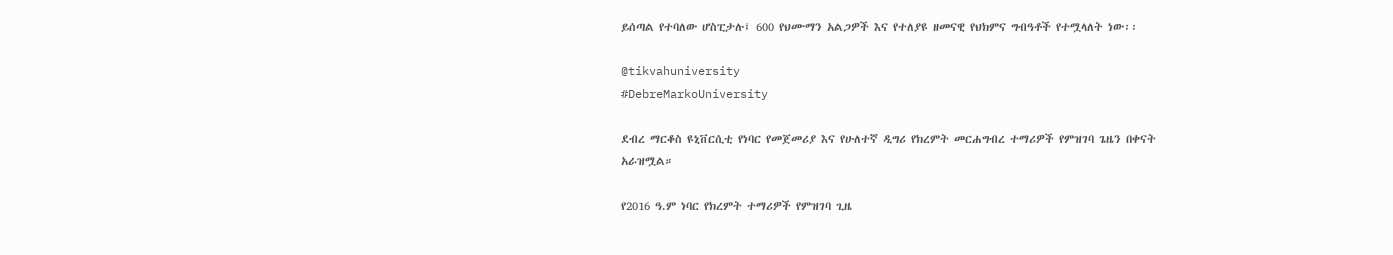ይሰጣል የተባለው ሆስፒታሉ፤ 600 የህሙማን አልጋዎች እና የተለያዩ ዘመናዊ የህክምና ግብዓቶች የተሟላለት ነው፡፡

@tikvahuniversity
#DebreMarkoUniversity

ደብረ ማርቆስ ዩኒቨርሲቲ የነባር የመጀመሪያ እና የሁለተኛ ዲግሪ የክረምት መርሐግብረ ተማሪዎች የምዝገባ ጌዜን በቀናት አራዝሟል።

የ2016 ዓ.ም ነባር የክረምት ተማሪዎች የምዝገባ ጊዜ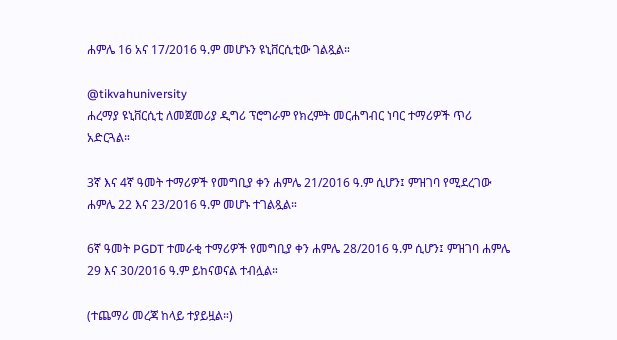ሐምሌ 16 አና 17/2016 ዓ.ም መሆኑን ዩኒቨርሲቲው ገልጿል።

@tikvahuniversity
ሐረማያ ዩኒቨርሲቲ ለመጀመሪያ ዲግሪ ፕሮግራም የክረምት መርሐግብር ነባር ተማሪዎች ጥሪ አድርጓል።

3ኛ እና 4ኛ ዓመት ተማሪዎች የመግቢያ ቀን ሐምሌ 21/2016 ዓ.ም ሲሆን፤ ምዝገባ የሚደረገው ሐምሌ 22 እና 23/2016 ዓ.ም መሆኑ ተገልጿል።

6ኛ ዓመት PGDT ተመራቂ ተማሪዎች የመግቢያ ቀን ሐምሌ 28/2016 ዓ.ም ሲሆን፤ ምዝገባ ሐምሌ 29 እና 30/2016 ዓ.ም ይከናወናል ተብሏል።

(ተጨማሪ መረጃ ከላይ ተያይዟል።)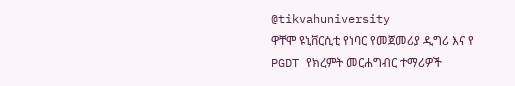@tikvahuniversity
ዋቸሞ ዩኒቨርሲቲ የነባር የመጀመሪያ ዲግሪ እና የ PGDT የክረምት መርሐግብር ተማሪዎች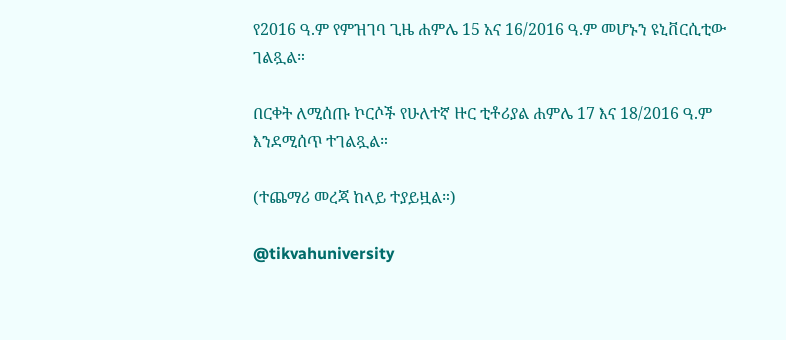የ2016 ዓ.ም የምዝገባ ጊዜ ሐምሌ 15 አና 16/2016 ዓ.ም መሆኑን ዩኒቨርሲቲው ገልጿል።

በርቀት ለሚሰጡ ኮርሶች የሁለተኛ ዙር ቲቶሪያል ሐምሌ 17 እና 18/2016 ዓ.ም እንደሚሰጥ ተገልጿል።

(ተጨማሪ መረጃ ከላይ ተያይዟል።)

@tikvahuniversity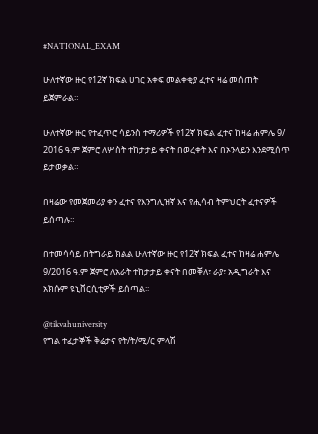#NATIONAL_EXAM

ሁለተኛው ዙር የ12ኛ ክፍል ሀገር አቀፍ መልቀቂያ ፈተና ዛሬ መሰጠት ይጀምራል።

ሁለተኛው ዙር የተፈጥሮ ሳይንስ ተማሪዎች የ12ኛ ክፍል ፈተና ከዛሬ ሐምሌ 9/ 2016 ዓ.ም ጀምሮ ለሦስት ተከታታይ ቀናት በወረቀት እና በኦንላይን እንደሚሰጥ ይታወቃል።

በዛሬው የመጀመሪያ ቀን ፈተና የእንግሊዝኛ እና የሒሳብ ትምህርት ፈተናዎች ይሰጣሉ።

በተመሳሳይ በትግራይ ክልል ሁለተኛው ዙር የ12ኛ ክፍል ፈተና ከዛሬ ሐምሌ 9/2016 ዓ.ም ጀምሮ ለአራት ተከታታይ ቀናት በመቐለ፣ ራያ፣ አዲግራት እና አክሱም ዩኒቨርሲቲዎች ይሰጣል፡፡

@tikvahuniversity
የግል ተፈታኞች ቅሬታና የት/ት/ሚ/ር ምላሽ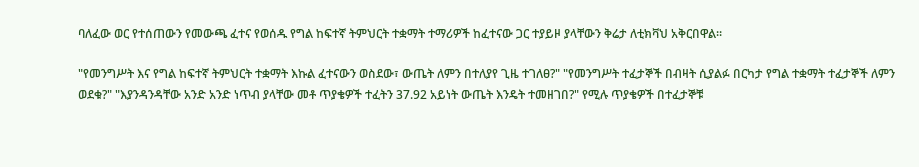ባለፈው ወር የተሰጠውን የመውጫ ፈተና የወሰዱ የግል ከፍተኛ ትምህርት ተቋማት ተማሪዎች ከፈተናው ጋር ተያይዞ ያላቸውን ቅሬታ ለቲክቫህ አቅርበዋል።

"የመንግሥት እና የግል ከፍተኛ ትምህርት ተቋማት እኩል ፈተናውን ወስደው፣ ውጤት ለምን በተለያየ ጊዜ ተገለፀ?" "የመንግሥት ተፈታኞች በብዛት ሲያልፉ በርካታ የግል ተቋማት ተፈታኞች ለምን ወደቁ?" "እያንዳንዳቸው አንድ አንድ ነጥብ ያላቸው መቶ ጥያቄዎች ተፈትን 37.92 አይነት ውጤት እንዴት ተመዘገበ?" የሚሉ ጥያቄዎች በተፈታኞቹ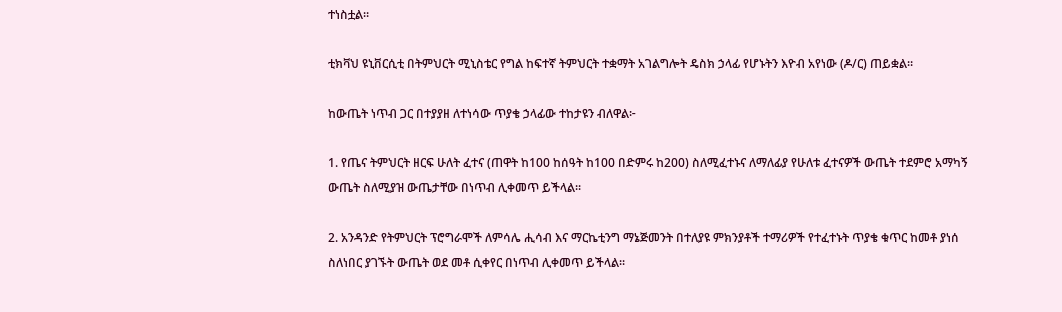ተነስቷል።

ቲክቫህ ዩኒቨርሲቲ በትምህርት ሚኒስቴር የግል ከፍተኛ ትምህርት ተቋማት አገልግሎት ዴስክ ኃላፊ የሆኑትን እዮብ አየነው (ዶ/ር) ጠይቋል።

ከውጤት ነጥብ ጋር በተያያዘ ለተነሳው ጥያቄ ኃላፊው ተከታዩን ብለዋል፦

1. የጤና ትምህርት ዘርፍ ሁለት ፈተና (ጠዋት ከ100 ከሰዓት ከ100 በድምሩ ከ200) ስለሚፈተኑና ለማለፊያ የሁለቱ ፈተናዎች ውጤት ተደምሮ አማካኝ ውጤት ስለሚያዝ ውጤታቸው በነጥብ ሊቀመጥ ይችላል፡፡

2. አንዳንድ የትምህርት ፕሮግራሞች ለምሳሌ ሒሳብ እና ማርኬቲንግ ማኔጅመንት በተለያዩ ምክንያቶች ተማሪዎች የተፈተኑት ጥያቄ ቁጥር ከመቶ ያነሰ ስለነበር ያገኙት ውጤት ወደ መቶ ሲቀየር በነጥብ ሊቀመጥ ይችላል፡፡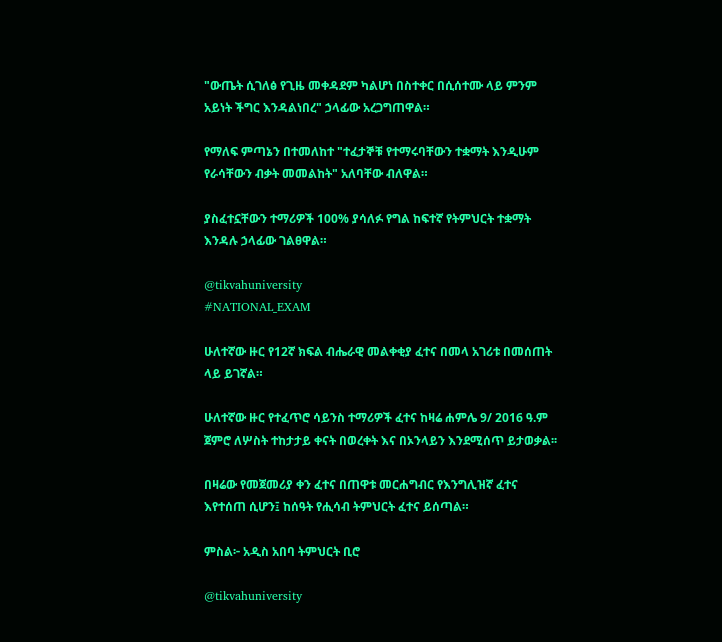"ውጤት ሲገለፅ የጊዜ መቀዳደም ካልሆነ በስተቀር በሲሰተሙ ላይ ምንም አይነት ችግር እንዳልነበረ" ኃላፊው አረጋግጠዋል።

የማለፍ ምጣኔን በተመለከተ "ተፈታኞቹ የተማሩባቸውን ተቋማት እንዲሁም የራሳቸውን ብቃት መመልከት" አለባቸው ብለዋል።

ያስፈተኗቸውን ተማሪዎች 100% ያሳለፉ የግል ከፍተኛ የትምህርት ተቋማት እንዳሉ ኃላፊው ገልፀዋል።

@tikvahuniversity
#NATIONAL_EXAM

ሁለተኛው ዙር የ12ኛ ክፍል ብሔራዊ መልቀቂያ ፈተና በመላ አገሪቱ በመሰጠት ላይ ይገኛል።

ሁለተኛው ዙር የተፈጥሮ ሳይንስ ተማሪዎች ፈተና ከዛሬ ሐምሌ 9/ 2016 ዓ.ም ጀምሮ ለሦስት ተከታታይ ቀናት በወረቀት እና በኦንላይን እንደሚሰጥ ይታወቃል፡፡

በዛሬው የመጀመሪያ ቀን ፈተና በጠዋቱ መርሐግብር የእንግሊዝኛ ፈተና እየተሰጠ ሲሆን፤ ከሰዓት የሒሳብ ትምህርት ፈተና ይሰጣል።

ምስል፦ አዲስ አበባ ትምህርት ቢሮ

@tikvahuniversity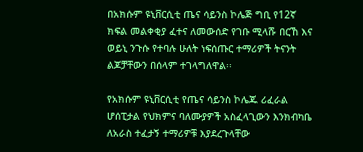በአክሱም ዩኒቨርሲቲ ጤና ሳይንስ ኮሌጅ ግቢ የ12ኛ ክፍል መልቀቂያ ፈተና ለመውሰድ የገቡ ሚላሹ በርኸ እና ወይኒ ንጉሱ የተባሉ ሁለት ነፍሰጡር ተማሪዎች ትናንት ልጆቻቸውን በሰላም ተገላግለዋል፡፡

የአክሱም ዩኒቨርሲቲ የጤና ሳይንስ ኮሌጁ ሪፈራል ሆሰፒታል የህክምና ባለሙያዎች አስፈላጊውን እንክብካቤ ለአራስ ተፈታኝ ተማሪዎቹ እያደረጉላቸው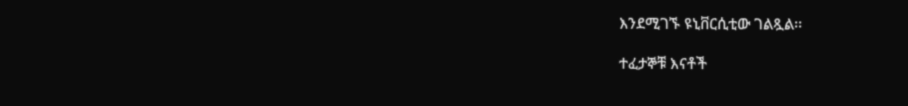እንደሚገኙ ዩኒቨርሲቲው ገልጿል፡፡

ተፈታኞቹ እናቶች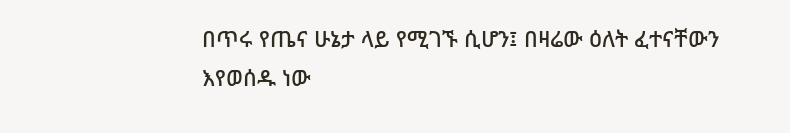በጥሩ የጤና ሁኔታ ላይ የሚገኙ ሲሆን፤ በዛሬው ዕለት ፈተናቸውን እየወሰዱ ነው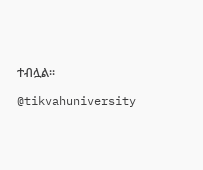ተብሏል፡፡

@tikvahuniversity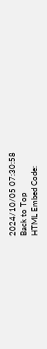2024/10/05 07:30:58
Back to Top
HTML Embed Code: